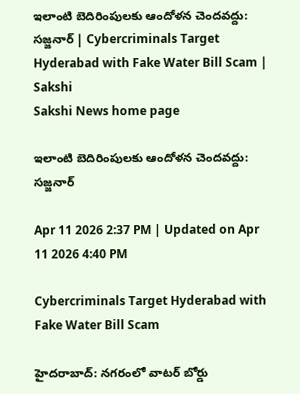ఇలాంటి బెదిరింపులకు ఆందోళన చెందవద్దు: సజ్జనార్‌ | Cybercriminals Target Hyderabad with Fake Water Bill Scam | Sakshi
Sakshi News home page

ఇలాంటి బెదిరింపులకు ఆందోళన చెందవద్దు: సజ్జనార్‌

Apr 11 2026 2:37 PM | Updated on Apr 11 2026 4:40 PM

Cybercriminals Target Hyderabad with Fake Water Bill Scam

హైదరాబాద్‌: నగరంలో వాటర్ బోర్డు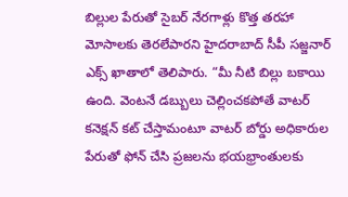బిల్లుల పేరుతో సైబర్ నేరగాళ్లు కొత్త తరహా మోసాలకు తెరలేపారని హైదరాబాద్‌ సీపీ సజ్జనార్‌ ఎక్స్‌ ఖాతాలో తెలిపారు. “మీ నీటి బిల్లు బకాయి ఉంది. వెంటనే డబ్బులు చెల్లించకపోతే వాటర్ కనెక్షన్ కట్ చేస్తామంటూ వాటర్ బోర్డు అధికారుల పేరుతో ఫోన్ చేసి ప్రజలను భయభ్రాంతులకు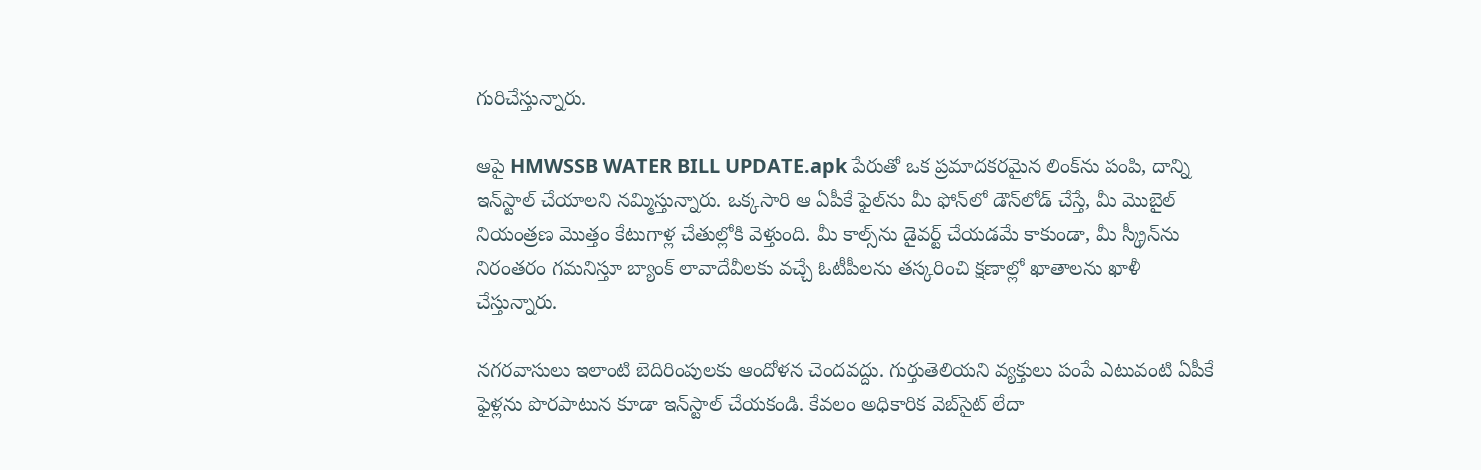గురిచేస్తున్నారు.

ఆపై HMWSSB WATER BILL UPDATE.apk పేరుతో ఒక ప్రమాదకరమైన లింక్‌ను పంపి, దాన్ని ఇన్‌స్టాల్ చేయాలని నమ్మిస్తున్నారు. ఒక్కసారి ఆ ఏపీకే ఫైల్‌ను మీ ఫోన్‌లో డౌన్‌లోడ్ చేస్తే, మీ మొబైల్ నియంత్రణ మొత్తం కేటుగాళ్ల చేతుల్లోకి వెళ్తుంది. మీ కాల్స్‌ను డైవర్ట్ చేయడమే కాకుండా, మీ స్క్రీన్‌ను నిరంతరం గమనిస్తూ బ్యాంక్ లావాదేవీలకు వచ్చే ఓటీపీలను తస్కరించి క్షణాల్లో ఖాతాలను ఖాళీ చేస్తున్నారు.

నగరవాసులు ఇలాంటి బెదిరింపులకు ఆందోళన చెందవద్దు. గుర్తుతెలియని వ్యక్తులు పంపే ఎటువంటి ఏపీకే ఫైళ్లను పొరపాటున కూడా ఇన్‌స్టాల్ చేయకండి. కేవలం అధికారిక వెబ్‌సైట్ లేదా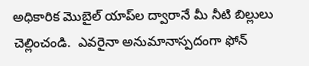అధికారిక మొబైల్ యాప్‌ల ద్వారానే మీ నీటి బిల్లులు చెల్లించండి.  ఎవరైనా అనుమానాస్పదంగా ఫోన్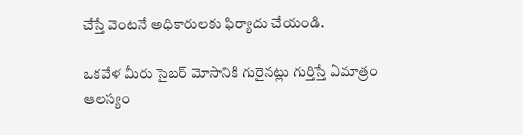చేస్తే వెంటనే అధికారులకు ఫిర్యాదు చేయండి.

ఒకవేళ మీరు సైబర్ మోసానికి గురైనట్లు గుర్తిస్తే ఏమాత్రం ఆలస్యం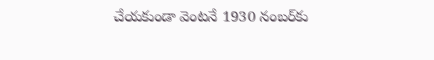చేయకుండా వెంటనే 1930 నంబర్‌కు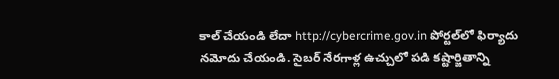కాల్ చేయండి లేదా http://cybercrime.gov.in పోర్టల్‌లో ఫిర్యాదు నమోదు చేయండి. సైబర్ నేరగాళ్ల ఉచ్చులో పడి కష్టార్జితాన్ని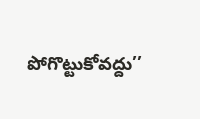పోగొట్టుకోవద్దు’’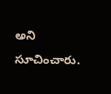అని సూచించారు.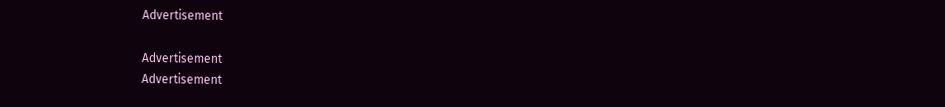Advertisement

Advertisement
Advertisement